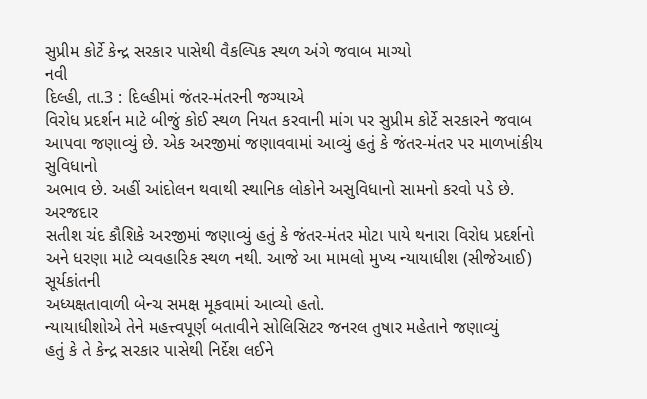સુપ્રીમ કોર્ટે કેન્દ્ર સરકાર પાસેથી વૈકલ્પિક સ્થળ અંગે જવાબ માગ્યો
નવી
દિલ્હી, તા.3 : દિલ્હીમાં જંતર-મંતરની જગ્યાએ
વિરોધ પ્રદર્શન માટે બીજું કોઈ સ્થળ નિયત કરવાની માંગ પર સુપ્રીમ કોર્ટે સરકારને જવાબ
આપવા જણાવ્યું છે. એક અરજીમાં જણાવવામાં આવ્યું હતું કે જંતર-મંતર પર માળખાંકીય સુવિધાનો
અભાવ છે. અહીં આંદોલન થવાથી સ્થાનિક લોકોને અસુવિધાનો સામનો કરવો પડે છે.
અરજદાર
સતીશ ચંદ કૌશિકે અરજીમાં જણાવ્યું હતું કે જંતર-મંતર મોટા પાયે થનારા વિરોધ પ્રદર્શનો
અને ધરણા માટે વ્યવહારિક સ્થળ નથી. આજે આ મામલો મુખ્ય ન્યાયાધીશ (સીજેઆઈ) સૂર્યકાંતની
અધ્યક્ષતાવાળી બેન્ચ સમક્ષ મૂકવામાં આવ્યો હતો.
ન્યાયાધીશોએ તેને મહત્ત્વપૂર્ણ બતાવીને સોલિસિટર જનરલ તુષાર મહેતાને જણાવ્યું
હતું કે તે કેન્દ્ર સરકાર પાસેથી નિર્દેશ લઈને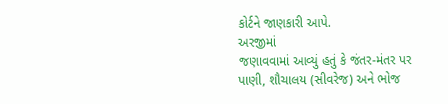કોર્ટને જાણકારી આપે.
અરજીમાં
જણાવવામાં આવ્યું હતું કે જંતર-મંતર પર પાણી, શૌચાલય (સીવરેજ) અને ભોજ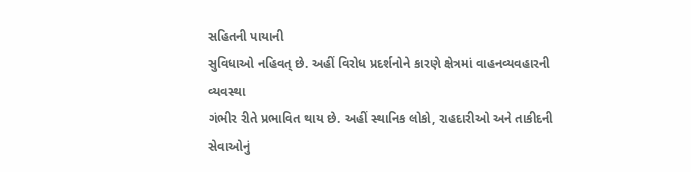સહિતની પાયાની
સુવિધાઓ નહિવત્ છે. અહીં વિરોધ પ્રદર્શનોને કારણે ક્ષેત્રમાં વાહનવ્યવહારની વ્યવસ્થા
ગંભીર રીતે પ્રભાવિત થાય છે. અહીં સ્થાનિક લોકો, રાહદારીઓ અને તાકીદની સેવાઓનું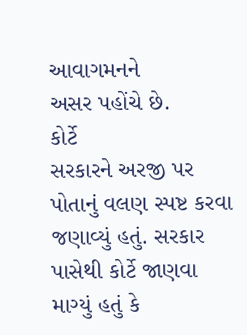આવાગમનને
અસર પહોંચે છે.
કોર્ટે
સરકારને અરજી પર પોતાનું વલણ સ્પષ્ટ કરવા જણાવ્યું હતું. સરકાર પાસેથી કોર્ટે જાણવા
માગ્યું હતું કે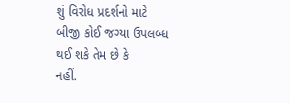શું વિરોધ પ્રદર્શનો માટે બીજી કોઈ જગ્યા ઉપલબ્ધ થઈ શકે તેમ છે કે
નહીં.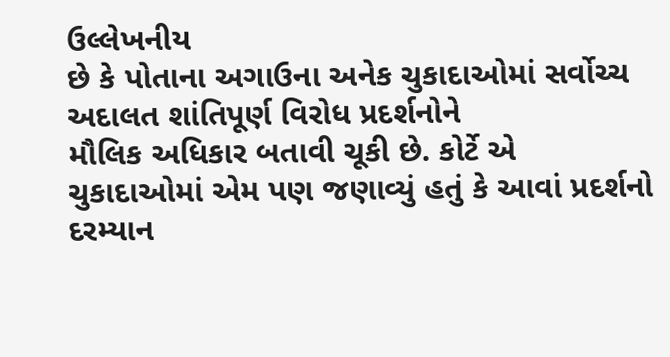ઉલ્લેખનીય
છે કે પોતાના અગાઉના અનેક ચુકાદાઓમાં સર્વોચ્ચ અદાલત શાંતિપૂર્ણ વિરોધ પ્રદર્શનોને
મૌલિક અધિકાર બતાવી ચૂકી છે. કોર્ટે એ ચુકાદાઓમાં એમ પણ જણાવ્યું હતું કે આવાં પ્રદર્શનો
દરમ્યાન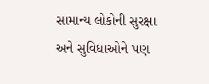સામાન્ય લોકોની સુરક્ષા અને સુવિધાઓને પણ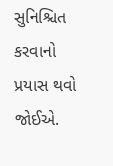સુનિશ્ચિત કરવાનો પ્રયાસ થવો જોઈએ.